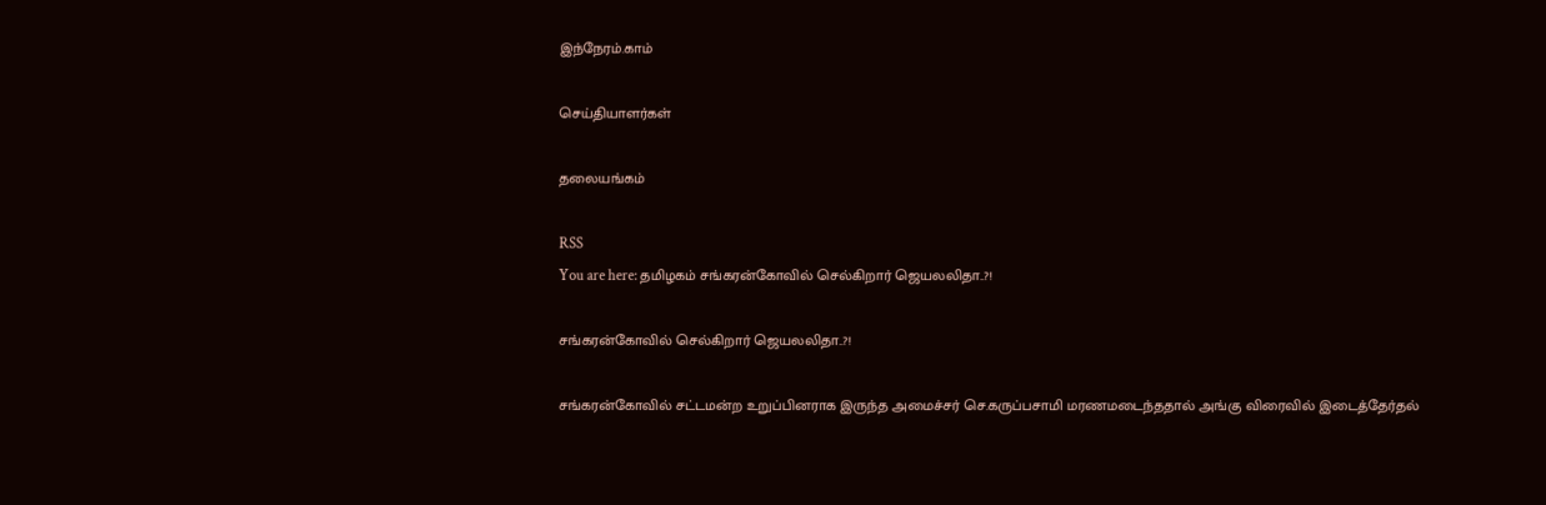இந்நேரம்.காம்

செய்தியாளர்கள்

தலையங்கம்

RSS
You are here: தமிழகம் சங்கரன்கோவில் செல்கிறார் ஜெயலலிதா..?!

சங்கரன்கோவில் செல்கிறார் ஜெயலலிதா..?!

சங்கரன்கோவில் சட்டமன்ற உறுப்பினராக இருந்த அமைச்சர் செ.கருப்பசாமி மரணமடைந்ததால் அங்கு விரைவில் இடைத்தேர்தல்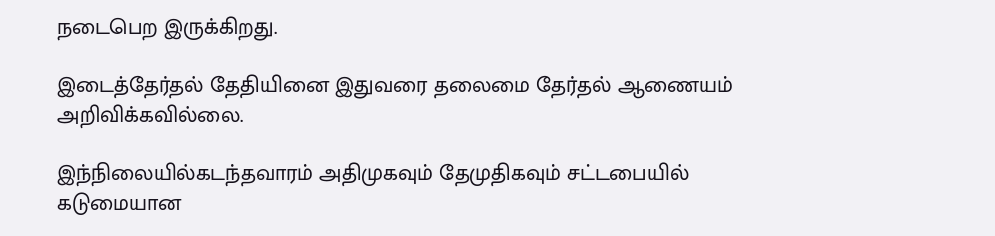நடைபெற இருக்கிறது.

இடைத்தேர்தல் தேதியினை இதுவரை தலைமை தேர்தல் ஆணையம் அறிவிக்கவில்லை.

இந்நிலையில்கடந்தவாரம் அதிமுகவும் தேமுதிகவும் சட்டபையில் கடுமையான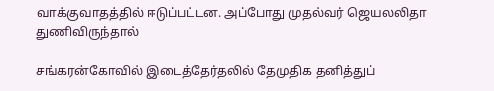வாக்குவாதத்தில் ஈடுப்பட்டன. அப்போது முதல்வர் ஜெயலலிதா துணிவிருந்தால்

சங்கரன்கோவில் இடைத்தேர்தலில் தேமுதிக தனித்துப்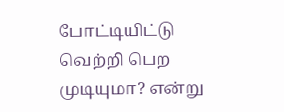போட்டியிட்டு வெற்றி பெற முடியுமா? என்று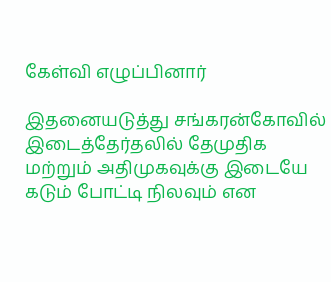கேள்வி எழுப்பினார்

இதனையடுத்து சங்கரன்கோவில் இடைத்தேர்தலில் தேமுதிக மற்றும் அதிமுகவுக்கு இடையே கடும் போட்டி நிலவும் என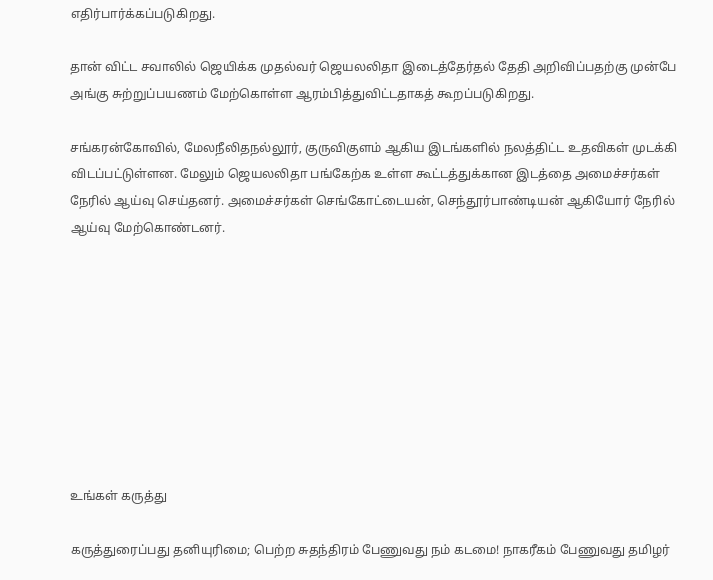எதிர்பார்க்கப்படுகிறது.

தான் விட்ட சவாலில் ஜெயிக்க முதல்வர் ஜெயலலிதா இடைத்தேர்தல் தேதி அறிவிப்பதற்கு முன்பே அங்கு சுற்றுப்பயணம் மேற்கொள்ள ஆரம்பித்துவிட்டதாகத் கூறப்படுகிறது.

சங்கரன்கோவில், மேலநீலிதநல்லூர், குருவிகுளம் ஆகிய இடங்களில் நலத்திட்ட உதவிகள் முடக்கி விடப்பட்டுள்ளன. மேலும் ஜெயலலிதா பங்கேற்க உள்ள கூட்டத்துக்கான இடத்தை அமைச்சர்கள் நேரில் ஆய்வு செய்தனர். அமைச்சர்கள் செங்கோட்டையன், செந்தூர்பாண்டியன் ஆகியோர் நேரில் ஆய்வு மேற்கொண்டனர்.









உங்கள் கருத்து

கருத்துரைப்பது தனியுரிமை; பெற்ற சுதந்திரம் பேணுவது நம் கடமை! நாகரீகம் பேணுவது தமிழர்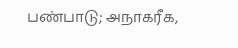பண்பாடு; அநாகரீக,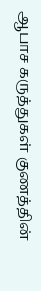ஆபாச கருத்துகள் குணத்தின்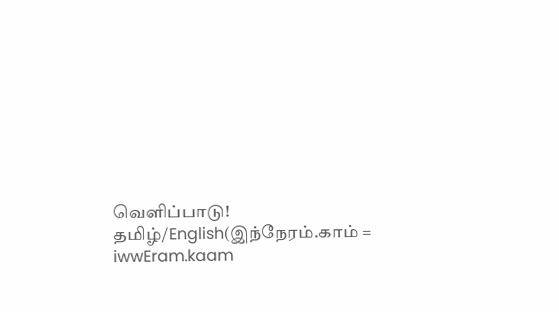வெளிப்பாடு!
தமிழ்/English(இந்நேரம்.காம் = iwwEram.kaam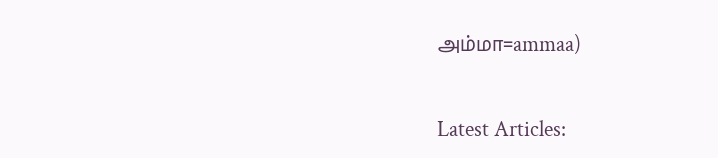அம்மா=ammaa)


Latest Articles: